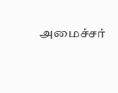அமைச்சர்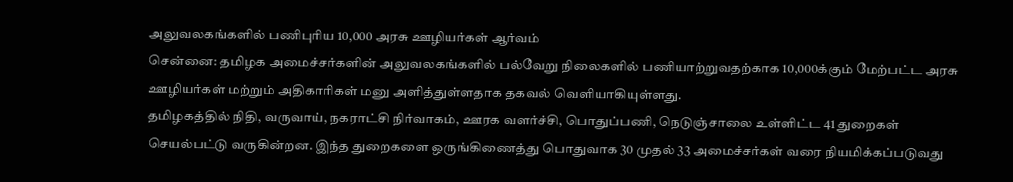அலுவலகங்களில் பணிபுரிய 10,000 அரசு ஊழியர்கள் ஆர்வம்
சென்னை: தமிழக அமைச்சர்களின் அலுவலகங்களில் பல்வேறு நிலைகளில் பணியாற்றுவதற்காக 10,000க்கும் மேற்பட்ட அரசு ஊழியர்கள் மற்றும் அதிகாரிகள் மனு அளித்துள்ளதாக தகவல் வெளியாகியுள்ளது.
தமிழகத்தில் நிதி, வருவாய், நகராட்சி நிர்வாகம், ஊரக வளர்ச்சி, பொதுப்பணி, நெடுஞ்சாலை உள்ளிட்ட 41 துறைகள் செயல்பட்டு வருகின்றன. இந்த துறைகளை ஒருங்கிணைத்து பொதுவாக 30 முதல் 33 அமைச்சர்கள் வரை நியமிக்கப்படுவது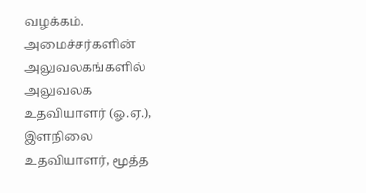வழக்கம்.
அமைச்சர்களின் அலுவலகங்களில் அலுவலக உதவியாளர் (ஓ.ஏ.), இளநிலை உதவியாளர், மூத்த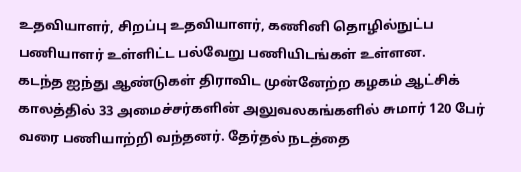உதவியாளர், சிறப்பு உதவியாளர், கணினி தொழில்நுட்ப பணியாளர் உள்ளிட்ட பல்வேறு பணியிடங்கள் உள்ளன.
கடந்த ஐந்து ஆண்டுகள் திராவிட முன்னேற்ற கழகம் ஆட்சிக் காலத்தில் 33 அமைச்சர்களின் அலுவலகங்களில் சுமார் 120 பேர் வரை பணியாற்றி வந்தனர். தேர்தல் நடத்தை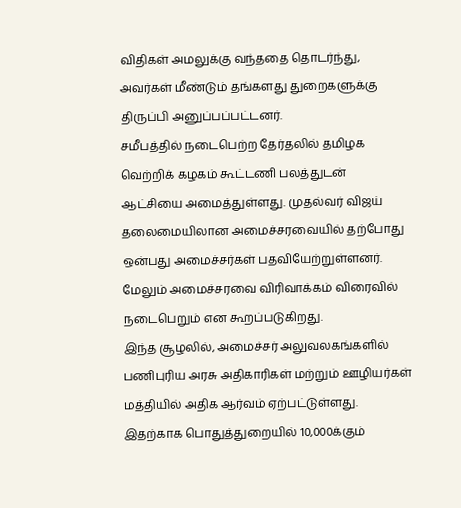விதிகள் அமலுக்கு வந்ததை தொடர்ந்து, அவர்கள் மீண்டும் தங்களது துறைகளுக்கு திருப்பி அனுப்பப்பட்டனர்.
சமீபத்தில் நடைபெற்ற தேர்தலில் தமிழக வெற்றிக் கழகம் கூட்டணி பலத்துடன் ஆட்சியை அமைத்துள்ளது. முதல்வர் விஜய் தலைமையிலான அமைச்சரவையில் தற்போது ஒன்பது அமைச்சர்கள் பதவியேற்றுள்ளனர். மேலும் அமைச்சரவை விரிவாக்கம் விரைவில் நடைபெறும் என கூறப்படுகிறது.
இந்த சூழலில், அமைச்சர் அலுவலகங்களில் பணிபுரிய அரசு அதிகாரிகள் மற்றும் ஊழியர்கள் மத்தியில் அதிக ஆர்வம் ஏற்பட்டுள்ளது. இதற்காக பொதுத்துறையில் 10,000க்கும்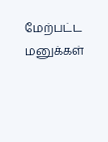மேற்பட்ட மனுக்கள்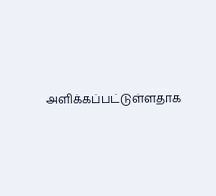அளிக்கப்பட்டுள்ளதாக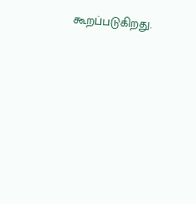கூறப்படுகிறது.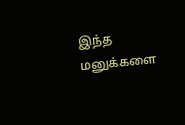இந்த மனுக்களை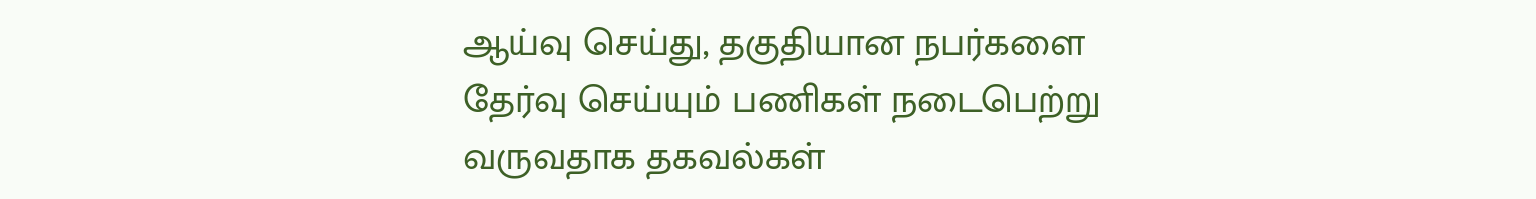ஆய்வு செய்து, தகுதியான நபர்களை தேர்வு செய்யும் பணிகள் நடைபெற்று வருவதாக தகவல்கள்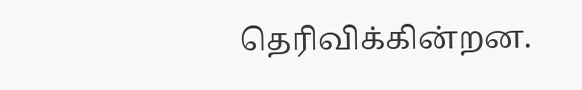தெரிவிக்கின்றன.